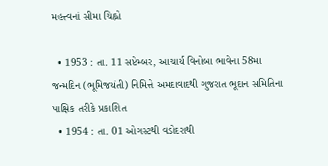મહત્ત્વનાં સીમા ચિહ્નો

  • 1953 : તા. 11 સપ્ટેમ્બર, આચાર્ય વિનોબા ભાવેના 58મા જન્મદિન (ભૂમિજયંતી) નિમિત્તે અમદાવાદથી ગુજરાત ભૂદાન સમિતિના પાક્ષિક તરીકે પ્રકાશિત
  • 1954 : તા. 01 ઓગસ્ટથી વડોદરાથી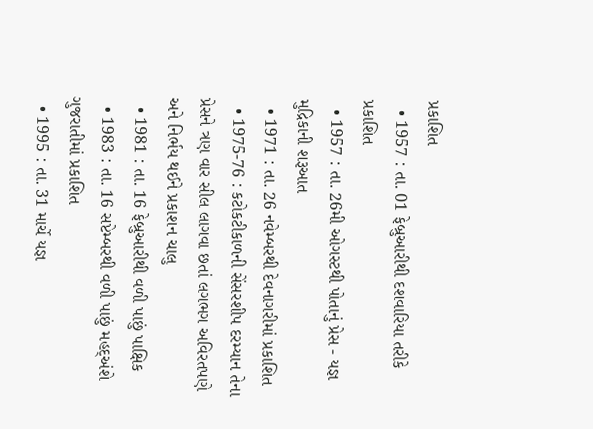પ્રકાશિત
  • 1957 : તા. 01 ફેબ્રુઆરીથી દશવારિયા તરીકે પ્રકાશિત
  • 1957 : તા. 26મી ઓગસ્ટથી પોતાનું પ્રેસ - યજ્ઞ મુદ્રિકાની શરૂઆત
  • 1971 : તા. 26 નવેમ્બરથી દેવનાગરીમાં પ્રકાશિત
  • 1975-76 : કટોકટીકાળની સેંસરશીપ દરમ્યાન તેના પ્રેસને ત્રણ વાર સીલ લાગવા છતાં લગભગ અવિરતપણે અને નિર્ભય થઈને પ્રકાશન ચાલુ
  • 1981 : તા. 16 ફેબ્રુઆરીથી વળી પાછું પાક્ષિક
  • 1983 : તા. 16 સપ્ટેમ્બરથી વળી પાછું મહદ્અંશે ગુજરાતીમાં પ્રકાશિત
  • 1995 : તા. 31 માર્ચે યજ્ઞ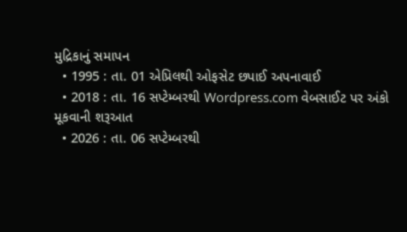મુદ્રિકાનું સમાપન
  • 1995 : તા. 01 એપ્રિલથી ઓફસેટ છપાઈ અપનાવાઈ
  • 2018 : તા. 16 સપ્ટેમ્બરથી Wordpress.com વેબસાઈટ પર અંકો મૂકવાની શરૂઆત
  • 2026 : તા. 06 સપ્ટેમ્બરથી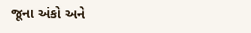જૂના અંકો અને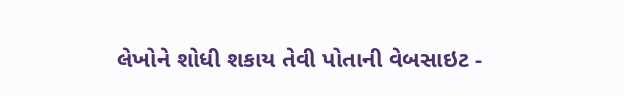લેખોને શોધી શકાય તેવી પોતાની વેબસાઇટ -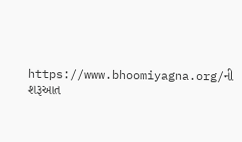https://www.bhoomiyagna.org/ની શરૂઆત